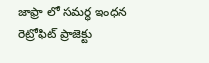జాఫ్రా లో సమర్ధ ఇంధన రెట్రోఫిట్ ప్రాజెక్టు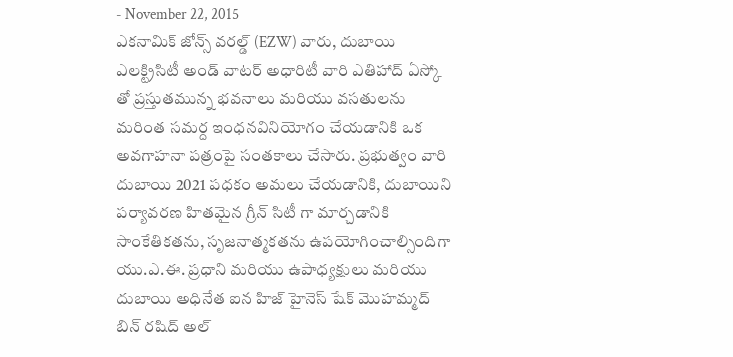- November 22, 2015
ఎకనామిక్ జోన్స్ వరల్డ్ (EZW) వారు, దుబాయి ఎలక్ట్రిసిటీ అండ్ వాటర్ అధారిటీ వారి ఎతిహాద్ ఏస్కో తో ప్రస్తుతమున్న భవనాలు మరియు వసతులను మరింత సమర్ద ఇంధనవినియోగం చేయడానికి ఒక అవగాహనా పత్రంపై సంతకాలు చేసారు. ప్రభుత్వం వారి దుబాయి 2021 పధకం అమలు చేయడానికి, దుబాయిని పర్యావరణ హితమైన గ్రీన్ సిటీ గా మార్చడానికి సాంకేతికతను, సృజనాత్మకతను ఉపయోగించాల్సిందిగా యు.ఎ.ఈ. ప్రధాని మరియు ఉపాధ్యక్షులు మరియు దుబాయి అధినేత ఐన హిజ్ హైనెస్ షేక్ మొహమ్మద్ బిన్ రషిద్ అల్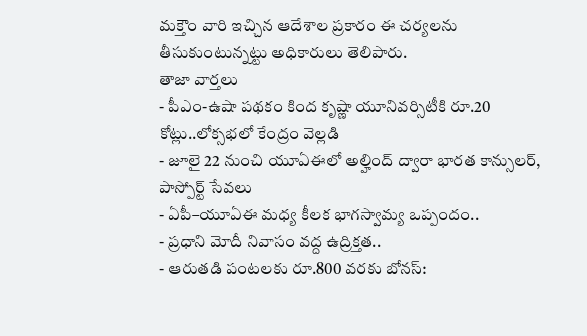మక్తౌం వారి ఇచ్చిన ఆదేశాల ప్రకారం ఈ చర్యలను తీసుకుంటున్నట్టు అధికారులు తెలిపారు.
తాజా వార్తలు
- పీఎం-ఉషా పథకం కింద కృష్ణా యూనివర్సిటీకి రూ.20 కోట్లు..లోక్సభలో కేంద్రం వెల్లడి
- జూలై 22 నుంచి యూఏఈలో అల్హింద్ ద్వారా భారత కాన్సులర్, పాస్పోర్ట్ సేవలు
- ఏపీ–యూఏఈ మధ్య కీలక భాగస్వామ్య ఒప్పందం..
- ప్రధాని మోదీ నివాసం వద్ద ఉద్రిక్తత..
- ఆరుతడి పంటలకు రూ.800 వరకు బోనస్: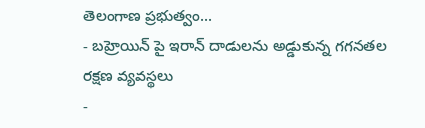తెలంగాణ ప్రభుత్వం...
- బహ్రెయిన్ పై ఇరాన్ దాడులను అడ్డుకున్న గగనతల రక్షణ వ్యవస్థలు
-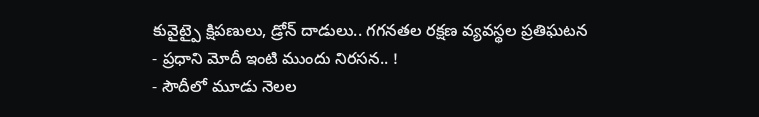కువైట్పై క్షిపణులు, డ్రోన్ దాడులు.. గగనతల రక్షణ వ్యవస్థల ప్రతిఘటన
- ప్రధాని మోదీ ఇంటి ముందు నిరసన.. !
- సౌదీలో మూడు నెలల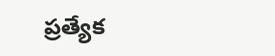ప్రత్యేక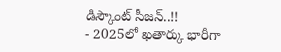డిస్కౌంట్ సీజన్..!!
- 2025లో ఖతార్కు భారీగా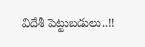విదేశీ పెట్టుబడులు..!!